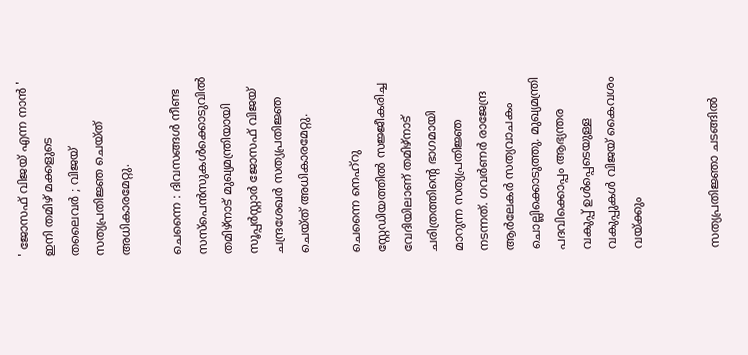' ജോസഫ് വിജയ് എന്ന നാൻ ' ഇനി തമിഴ് മക്കളുടെ തലൈവര്‍ ; വിജയ് സത്യപ്രതിജ്ഞ ചെയ്ത് അധികാരമേറ്റു.

ചെന്നൈ : ദിവസങ്ങള്‍ നീണ്ട സസ്പെന്‍സുകള്‍ക്കൊടുവില്‍ തമിഴ്നാട് മുഖ്യമന്ത്രിയായി സൂപ്പര്‍സ്റ്റാര്‍ ജോസഫ് വിജയ് ചന്ദ്രശേഖര്‍ സത്യപ്രതിജ്ഞ ചെയ്ത് അധികാരമേറ്റു.

ചെന്നൈ നെഹ്റു സ്റ്റേഡിയത്തില്‍ സജ്ജീകരിച്ച വേദിയിലാണ് തമിഴ്നാട് ചരിത്രത്തിന്റെ ഭാഗമായി മാറുന്ന സത്യപ്രതിജ്ഞ നടന്നത്. ഗവര്‍ണര്‍ രാജേന്ദ്ര ആര്‍ലേകര്‍ സത്യവാചകം ചൊല്ലിക്കൊടുത്തു. മുഖ്യമന്ത്രി പദവിക്കൊപ്പം ആഭ്യന്തര വകുപ്പ് ഉള്‍പ്പെടെയുള്ള വകുപ്പുകള്‍ വിജയ് കൈവശം വയ്ക്കും


സത്യപ്രതിജ്ഞാ ചടങ്ങില്‍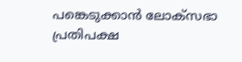പങ്കെടുക്കാന്‍ ലോക്സഭാ പ്രതിപക്ഷ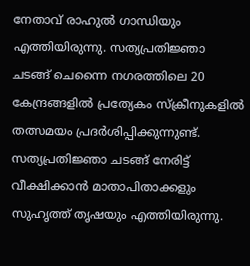നേതാവ് രാഹുല്‍ ഗാന്ധിയും എത്തിയിരുന്നു. സത്യപ്രതിജ്ഞാ ചടങ്ങ് ചെന്നൈ നഗരത്തിലെ 20 കേന്ദ്രങ്ങളില്‍ പ്രത്യേകം സ്‌ക്രീനുകളില്‍ തത്സമയം പ്രദര്‍ശിപ്പിക്കുന്നുണ്ട്. സത്യപ്രതിജ്ഞാ ചടങ്ങ് നേരിട്ട് വീക്ഷിക്കാന്‍ മാതാപിതാക്കളും സുഹൃത്ത് തൃഷയും എത്തിയിരുന്നു.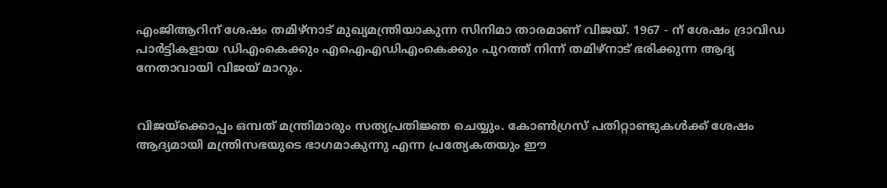എംജിആറിന് ശേഷം തമിഴ്നാട് മുഖ്യമന്ത്രിയാകുന്ന സിനിമാ താരമാണ് വിജയ്. 1967 - ന് ശേഷം ദ്രാവിഡ പാര്‍ട്ടികളായ ഡിഎംകെക്കും എഐഎഡിഎംകെക്കും പുറത്ത് നിന്ന് തമിഴ്നാട് ഭരിക്കുന്ന ആദ്യ നേതാവായി വിജയ് മാറും.


വിജയ്ക്കൊപ്പം ഒമ്പത് മന്ത്രിമാരും സത്യപ്രതിജ്ഞ ചെയ്യും. കോണ്‍ഗ്രസ് പതിറ്റാണ്ടുകള്‍ക്ക് ശേഷം ആദ്യമായി മന്ത്രിസഭയുടെ ഭാഗമാകുന്നു എന്ന പ്രത്യേകതയും ഈ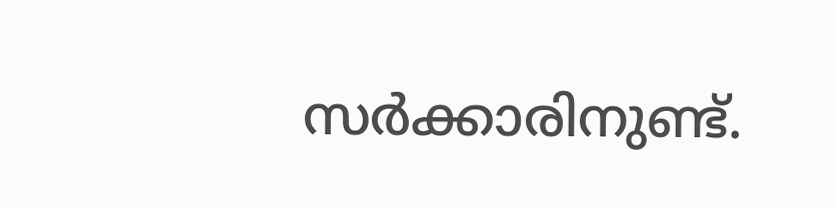സര്‍ക്കാരിനുണ്ട്.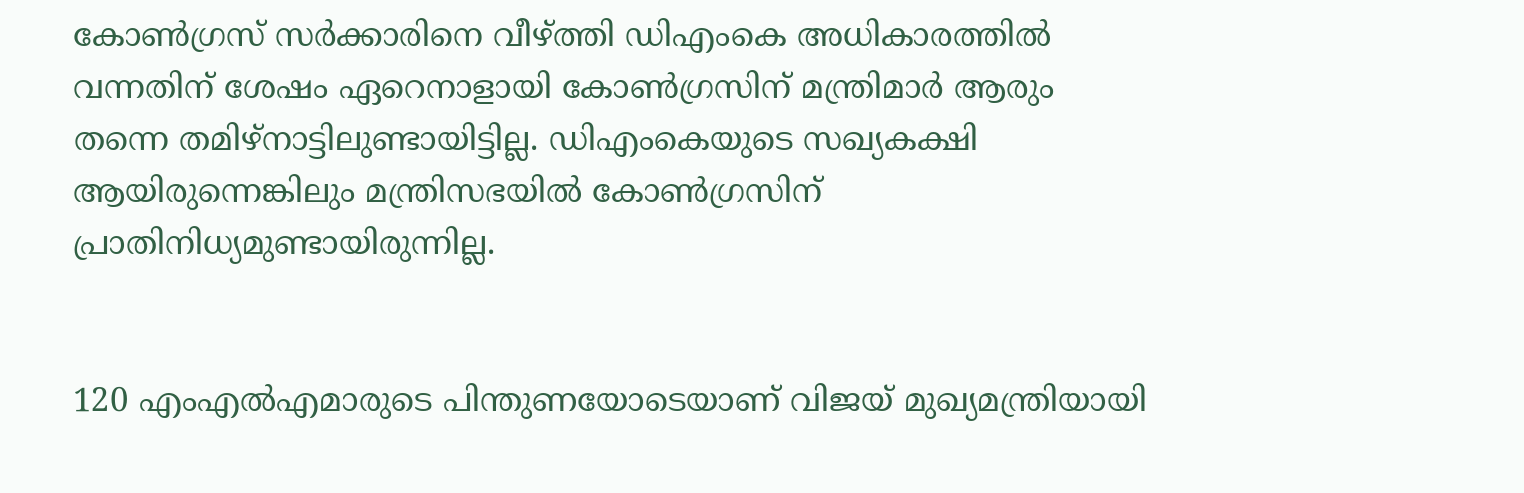കോണ്‍ഗ്രസ് സര്‍ക്കാരിനെ വീഴ്ത്തി ഡിഎംകെ അധികാരത്തില്‍ വന്നതിന് ശേഷം ഏറെനാളായി കോണ്‍ഗ്രസിന് മന്ത്രിമാര്‍ ആരും തന്നെ തമിഴ്നാട്ടിലുണ്ടായിട്ടില്ല. ഡിഎംകെയുടെ സഖ്യകക്ഷി ആയിരുന്നെങ്കിലും മന്ത്രിസഭയില്‍ കോണ്‍ഗ്രസിന് പ്രാതിനിധ്യമുണ്ടായിരുന്നില്ല.


120 എംഎല്‍എമാരുടെ പിന്തുണയോടെയാണ് വിജയ് മുഖ്യമന്ത്രിയായി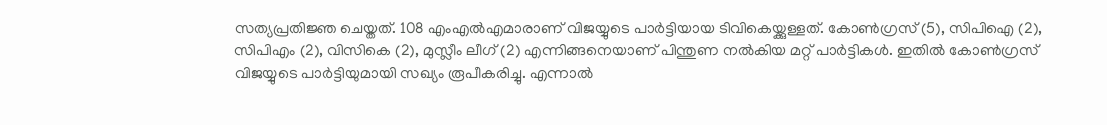സത്യപ്രതിജ്ഞ ചെയ്തത്. 108 എംഎല്‍എമാരാണ് വിജയ്യുടെ പാര്‍ട്ടിയായ ടിവികെയ്ക്കുള്ളത്. കോണ്‍ഗ്രസ് (5), സിപിഐ (2), സിപിഎം (2), വിസികെ (2), മുസ്ലീം ലീഗ് (2) എന്നിങ്ങനെയാണ് പിന്തുണ നല്‍കിയ മറ്റ് പാര്‍ട്ടികള്‍. ഇതില്‍ കോണ്‍ഗ്രസ് വിജയ്യുടെ പാര്‍ട്ടിയുമായി സഖ്യം രൂപീകരിച്ചു. എന്നാല്‍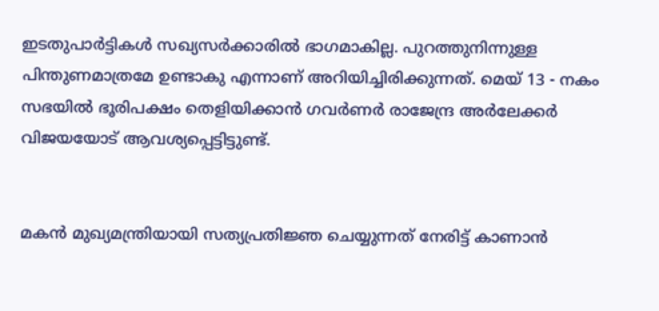ഇടതുപാര്‍ട്ടികള്‍ സഖ്യസര്‍ക്കാരില്‍ ഭാഗമാകില്ല. പുറത്തുനിന്നുള്ള പിന്തുണമാത്രമേ ഉണ്ടാകു എന്നാണ് അറിയിച്ചിരിക്കുന്നത്. മെയ് 13 - നകം സഭയില്‍ ഭൂരിപക്ഷം തെളിയിക്കാന്‍ ഗവര്‍ണര്‍ രാജേന്ദ്ര അര്‍ലേക്കര്‍ വിജയയോട് ആവശ്യപ്പെട്ടിട്ടുണ്ട്.


മകന്‍ മുഖ്യമന്ത്രിയായി സത്യപ്രതിജ്ഞ ചെയ്യുന്നത് നേരിട്ട് കാണാന്‍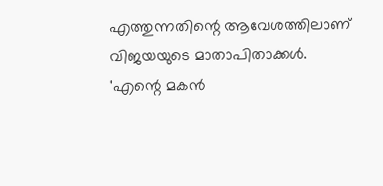എത്തുന്നതിന്റെ ആവേശത്തിലാണ് വിജയയുടെ മാതാപിതാക്കള്‍. 'എന്റെ മകന്‍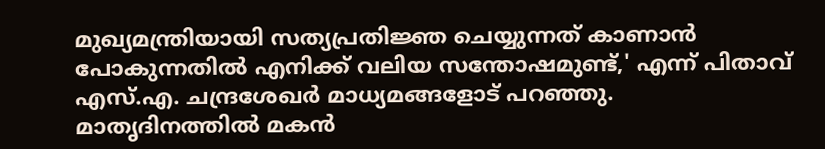മുഖ്യമന്ത്രിയായി സത്യപ്രതിജ്ഞ ചെയ്യുന്നത് കാണാന്‍ പോകുന്നതില്‍ എനിക്ക് വലിയ സന്തോഷമുണ്ട്,' എന്ന് പിതാവ് എസ്.എ. ചന്ദ്രശേഖര്‍ മാധ്യമങ്ങളോട് പറഞ്ഞു. മാതൃദിനത്തില്‍ മകന്‍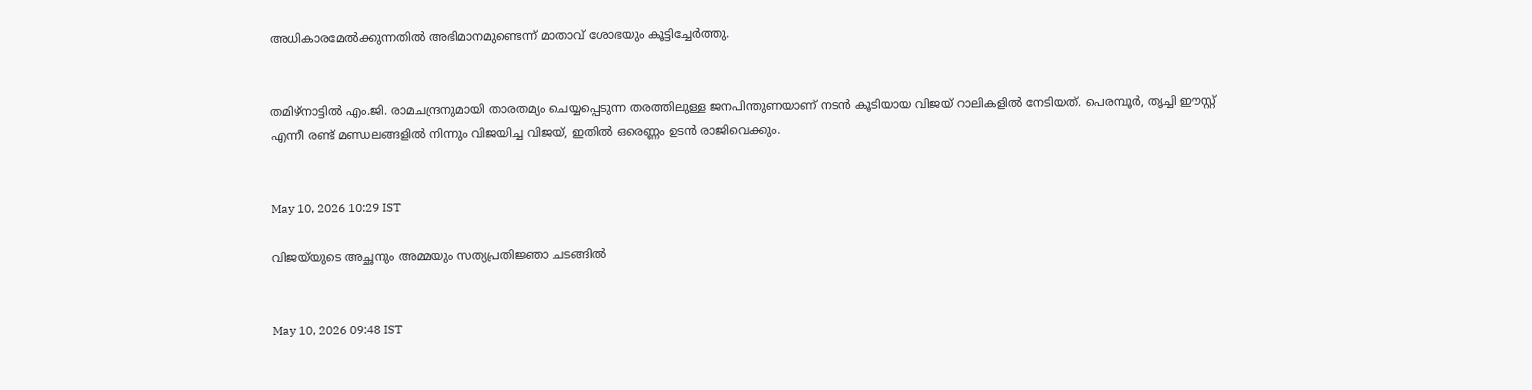അധികാരമേല്‍ക്കുന്നതില്‍ അഭിമാനമുണ്ടെന്ന് മാതാവ് ശോഭയും കൂട്ടിച്ചേര്‍ത്തു.


തമിഴ്നാട്ടില്‍ എം.ജി. രാമചന്ദ്രനുമായി താരതമ്യം ചെയ്യപ്പെടുന്ന തരത്തിലുള്ള ജനപിന്തുണയാണ് നടന്‍ കൂടിയായ വിജയ് റാലികളില്‍ നേടിയത്. പെരമ്പൂര്‍, തൃച്ചി ഈസ്റ്റ് എന്നീ രണ്ട് മണ്ഡലങ്ങളില്‍ നിന്നും വിജയിച്ച വിജയ്, ഇതില്‍ ഒരെണ്ണം ഉടന്‍ രാജിവെക്കും.


May 10, 2026 10:29 IST

വിജയ്‌യുടെ അച്ഛനും അമ്മയും സത്യപ്രതിജ്ഞാ ചടങ്ങില്‍


May 10, 2026 09:48 IST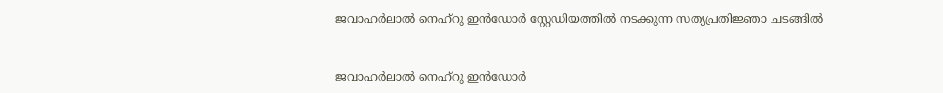ജവാഹര്‍ലാല്‍ നെഹ്‌റു ഇന്‍ഡോര്‍ സ്റ്റേഡിയത്തില്‍ നടക്കുന്ന സത്യപ്രതിജ്ഞാ ചടങ്ങില്‍


ജവാഹര്‍ലാല്‍ നെഹ്‌റു ഇന്‍ഡോര്‍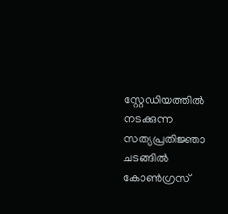സ്റ്റേഡിയത്തില്‍ നടക്കുന്ന സത്യപ്രതിജ്ഞാ ചടങ്ങില്‍ കോണ്‍ഗ്രസ്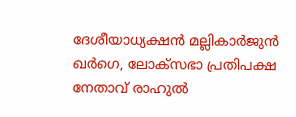ദേശീയാധ്യക്ഷന്‍ മല്ലികാര്‍ജുന്‍ ഖര്‍ഗെ, ലോക്‌സഭാ പ്രതിപക്ഷ നേതാവ് രാഹുല്‍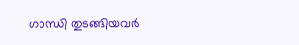ഗാന്ധി തുടങ്ങിയവര്‍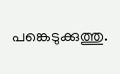പങ്കെടുക്കുത്തു.